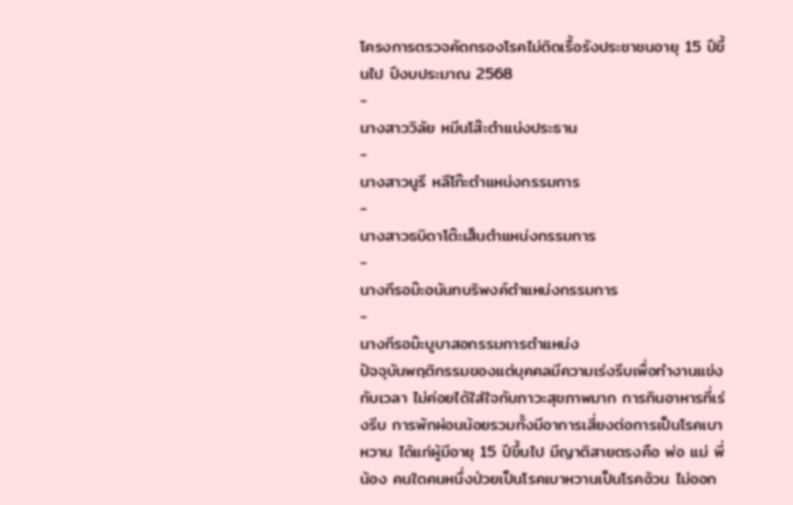โครงการตรวจคัดกรองโรคไม่ติดเรื้อรังประชาชนอายุ 15 ปีขึ้นไป ปีงบประมาณ 2568
-
นางสาววิลัย หมีนโส๊ะตำแน่งประธาน
-
นางสาวนูรี หลีโก๊ะตำแหน่งกรรมการ
-
นางสาวธบิดาโต๊ะเส็นตำแหน่งกรรมการ
-
นางกีรอม๊ะอนันทบริพงค์ตำแหน่งกรรมการ
-
นางกีรอม๊ะบูบาสอกรรมการตำแหน่ง
ปัจจุบันพฤติกรรมของแต่บุคคลมีความเร่งรีบเพื่อทำงานแข่งกับเวลา ไม่ค่อยได้ใส่ใจกับภาวะสุขภาพมาก การกินอาหารที่เร่งรีบ การพักผ่อนน้อยรวมทั้งมีอาการเสี่ยงต่อการเป็นโรคเบาหวาน ได้แก่ผู้มีอายุ 15 ปีขึ้นไป มีญาติสายตรงคือ พ่อ แม่ พี่ น้อง คนใดคนหนึ่งป่วยเป็นโรคเบาหวานเป็นโรคอ้วน ไม่ออก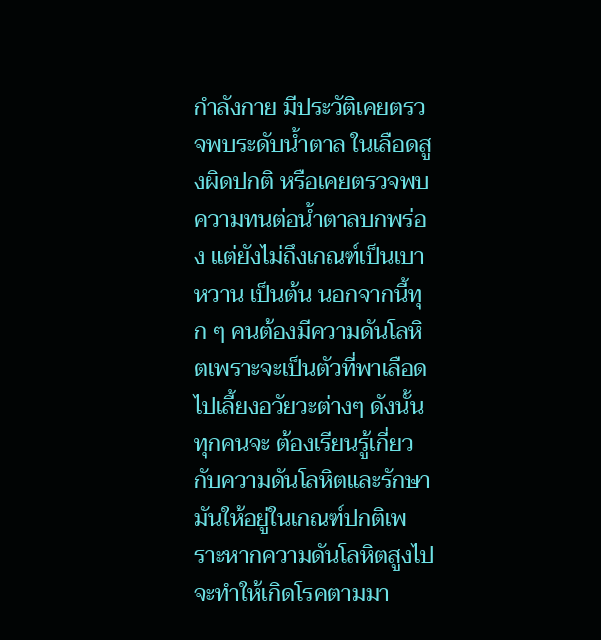กำลังกาย มีประวัติเคยตรวจพบระดับน้ำตาล ในเลือดสูงผิดปกติ หรือเคยตรวจพบความทนต่อน้ำตาลบกพร่อง แต่ยังไม่ถึงเกณฑ์เป็นเบาหวาน เป็นต้น นอกจากนี้ทุก ๆ คนต้องมีความดันโลหิตเพราะจะเป็นตัวที่พาเลือดไปเลี้ยงอวัยวะต่างๆ ดังนั้นทุกคนจะ ต้องเรียนรู้เกี่ยวกับความดันโลหิตและรักษามันให้อยู่ในเกณฑ์ปกติเพราะหากความดันโลหิตสูงไปจะทำให้เกิดโรคตามมา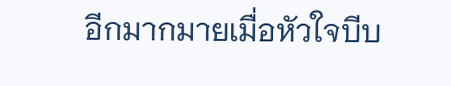อีกมากมายเมื่อหัวใจบีบ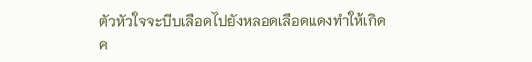ตัวหัวใจจะบีบเลือดไปยังหลอดเลือดแดงทำให้เกิดค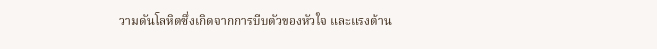วามดันโลหิตซึ่งเกิดจากการบีบตัวของหัวใจ และแรงต้าน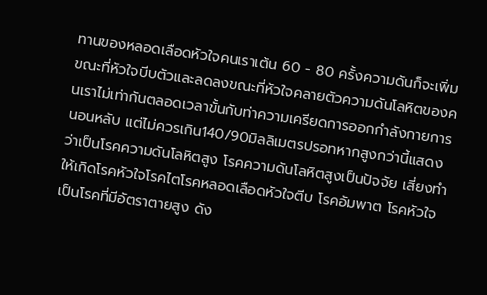ทานของหลอดเลือดหัวใจคนเราเต้น 60 - 80 ครั้งความดันก็จะเพิ่มขณะที่หัวใจบีบตัวและลดลงขณะที่หัวใจคลายตัวความดันโลหิตของคนเราไม่เท่ากันตลอดเวลาขั้นกับท่าความเครียดการออกกำลังกายการนอนหลับ แต่ไม่ควรเกิน140/90มิลลิเมตรปรอทหากสูงกว่านี้แสดงว่าเป็นโรคความดันโลหิตสูง โรคความดันโลหิตสูงเป็นปัจจัย เสี่ยงทำให้เกิดโรคหัวใจโรคไตโรคหลอดเลือดหัวใจตีบ โรคอัมพาต โรคหัวใจเป็นโรคที่มีอัตราตายสูง ดัง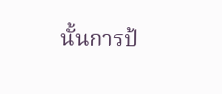นั้นการป้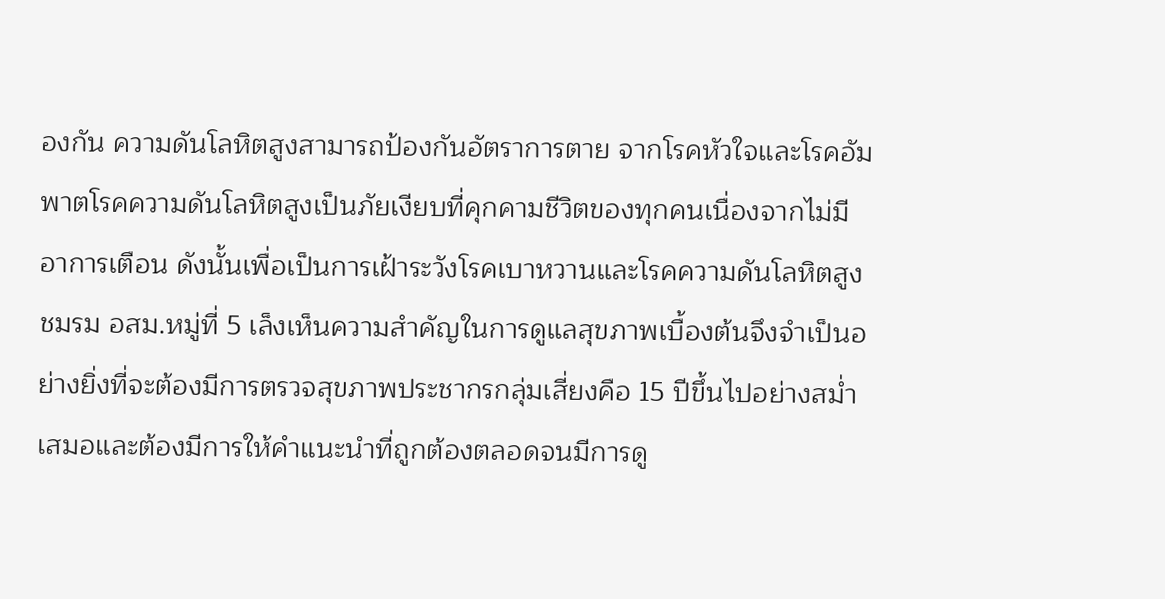องกัน ความดันโลหิตสูงสามารถป้องกันอัตราการตาย จากโรคหัวใจและโรคอัมพาตโรคความดันโลหิตสูงเป็นภัยเงียบที่คุกคามชีวิตของทุกคนเนื่องจากไม่มีอาการเตือน ดังนั้นเพื่อเป็นการเฝ้าระวังโรคเบาหวานและโรคความดันโลหิตสูง ชมรม อสม.หมู่ที่ 5 เล็งเห็นความสำคัญในการดูแลสุขภาพเบื้องต้นจึงจำเป็นอย่างยิ่งที่จะต้องมีการตรวจสุขภาพประชากรกลุ่มเสี่ยงคือ 15 ปีขึ้นไปอย่างสม่ำเสมอและต้องมีการให้คำแนะนำที่ถูกต้องตลอดจนมีการดู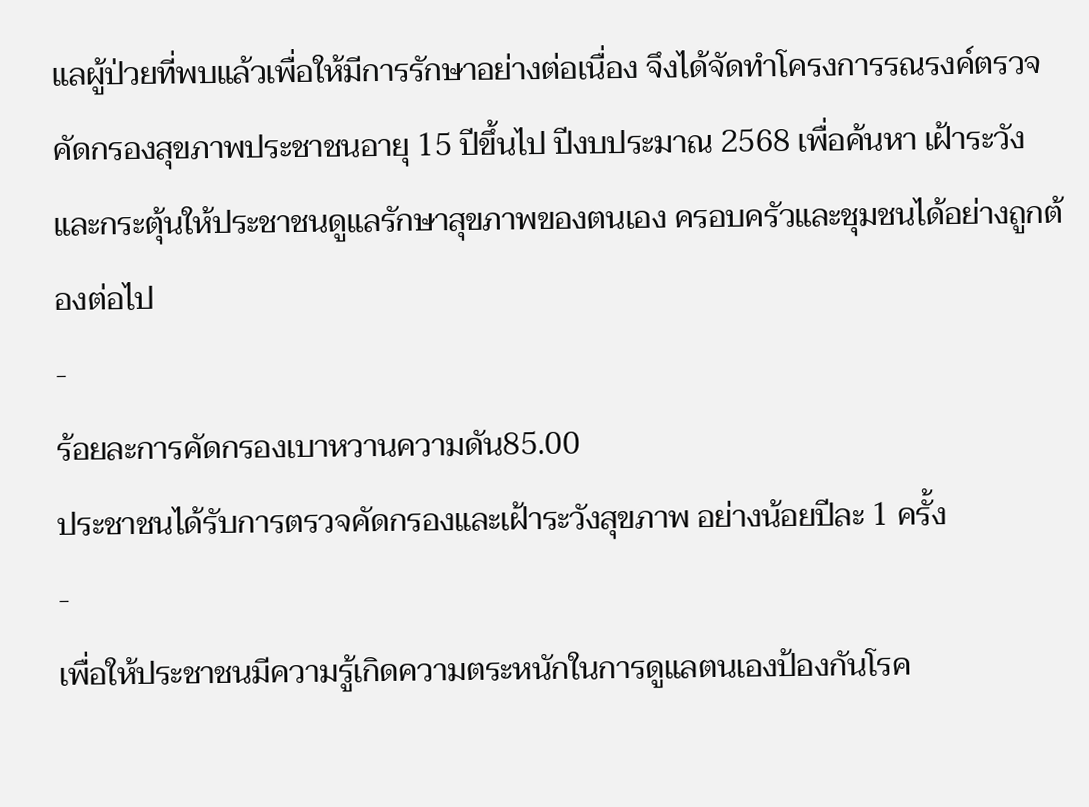แลผู้ป่วยที่พบแล้วเพื่อให้มีการรักษาอย่างต่อเนื่อง จึงได้จัดทำโครงการรณรงค์ตรวจคัดกรองสุขภาพประชาชนอายุ 15 ปีขึ้นไป ปีงบประมาณ 2568 เพื่อค้นหา เฝ้าระวัง และกระตุ้นให้ประชาชนดูแลรักษาสุขภาพของตนเอง ครอบครัวและชุมชนได้อย่างถูกต้องต่อไป
-
ร้อยละการคัดกรองเบาหวานความดัน85.00
ประชาชนได้รับการตรวจคัดกรองและเฝ้าระวังสุขภาพ อย่างน้อยปีละ 1 ครั้ง
-
เพื่อให้ประชาชนมีความรู้เกิดความตระหนักในการดูแลตนเองป้องกันโรค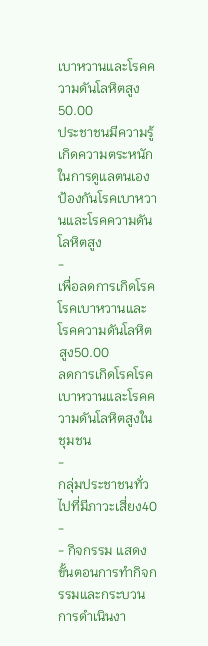เบาหวานและโรคความดันโลหิตสูง50.00
ประชาชนมีความรู้เกิดความตระหนักในการดูแลตนเองป้องกันโรคเบาหวานและโรคความดันโลหิตสูง
-
เพื่อลดการเกิดโรคโรคเบาหวานและโรคความดันโลหิตสูง50.00
ลดการเกิดโรคโรคเบาหวานและโรคความดันโลหิตสูงในชุมชน
-
กลุ่มประชาชนทั่วไปที่มีภาวะเสี่ยง40
-
- กิจกรรม แสดงขั้นตอนการทำกิจกรรมและกระบวนการดำเนินงา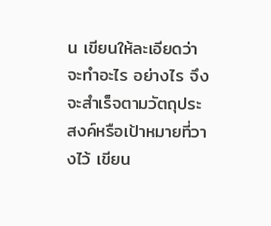น เขียนให้ละเอียดว่าจะทำอะไร อย่างไร จึงจะสำเร็จตามวัตถุประสงค์หรือเป้าหมายที่วางไว้ เขียน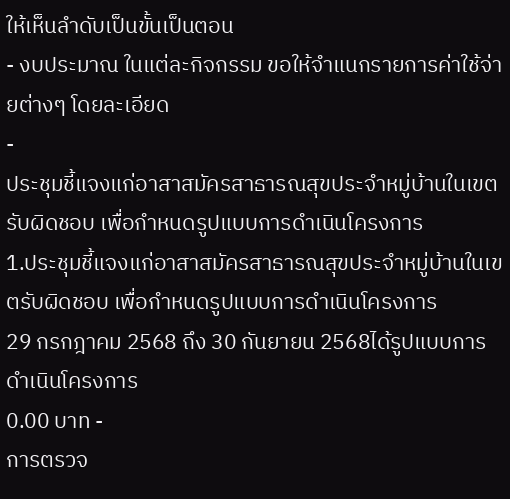ให้เห็นลำดับเป็นขั้นเป็นตอน
- งบประมาณ ในแต่ละกิจกรรม ขอให้จำแนกรายการค่าใช้จ่ายต่างๆ โดยละเอียด
-
ประชุมชี้แจงแก่อาสาสมัครสาธารณสุขประจำหมู่บ้านในเขตรับผิดชอบ เพื่อกำหนดรูปแบบการดำเนินโครงการ
1.ประชุมชี้แจงแก่อาสาสมัครสาธารณสุขประจำหมู่บ้านในเขตรับผิดชอบ เพื่อกำหนดรูปแบบการดำเนินโครงการ
29 กรกฎาคม 2568 ถึง 30 กันยายน 2568ได้รูปแบบการดำเนินโครงการ
0.00 บาท -
การตรวจ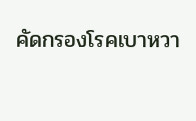คัดกรองโรคเบาหวา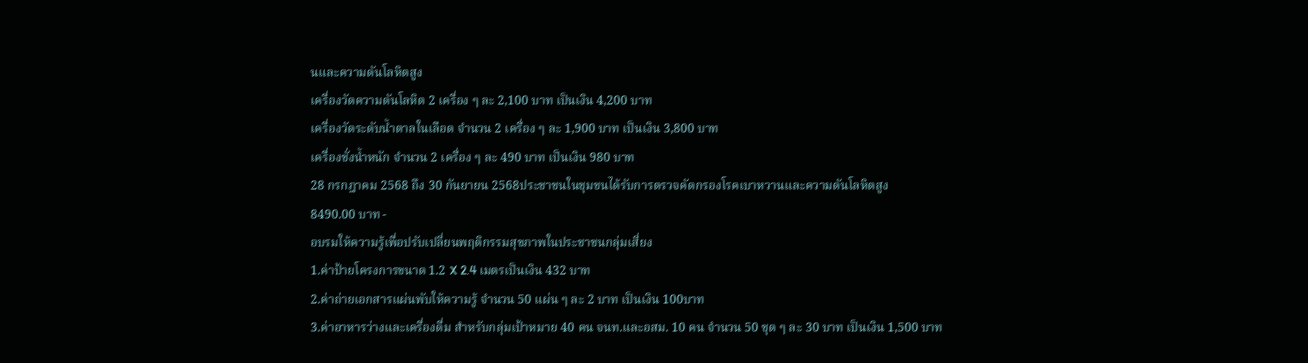นและความดันโลหิตสูง
เครื่องวัดความดันโลหิต 2 เครื่อง ๆ ละ 2,100 บาท เป็นเงิน 4,200 บาท
เครื่องวัดระดับน้ำตาลในเลือด จำนวน 2 เครื่อง ๆ ละ 1,900 บาท เป็นเงิน 3,800 บาท
เครื่องชั่งน้ำหนัก จำนวน 2 เครื่อง ๆ ละ 490 บาท เป็นเงิน 980 บาท
28 กรกฎาคม 2568 ถึง 30 กันยายน 2568ประชาชนในชุมชนได้รับการตรวจคัดกรองโรคเบาหวานและความดันโลหิตสูง
8490.00 บาท -
อบรมให้ความรู้เพื่อปรับเปลี่ยนพฤติกรรมสุขภาพในประชาชนกลุ่มเสี่ยง
1.ค่าป้ายโครงการขนาด 1.2 X 2.4 เมตรเป็นเงิน 432 บาท
2.ค่าถ่ายเอกสารแผ่นพับให้ความรู้ จำนวน 50 แผ่น ๆ ละ 2 บาท เป็นเงิน 100บาท
3.ค่าอาหารว่างและเครื่องดื่ม สำหรับกลุ่มเป้าหมาย 40 คน จนท.และอสม. 10 คน จำนวน 50 ชุด ๆ ละ 30 บาท เป็นเงิน 1,500 บาท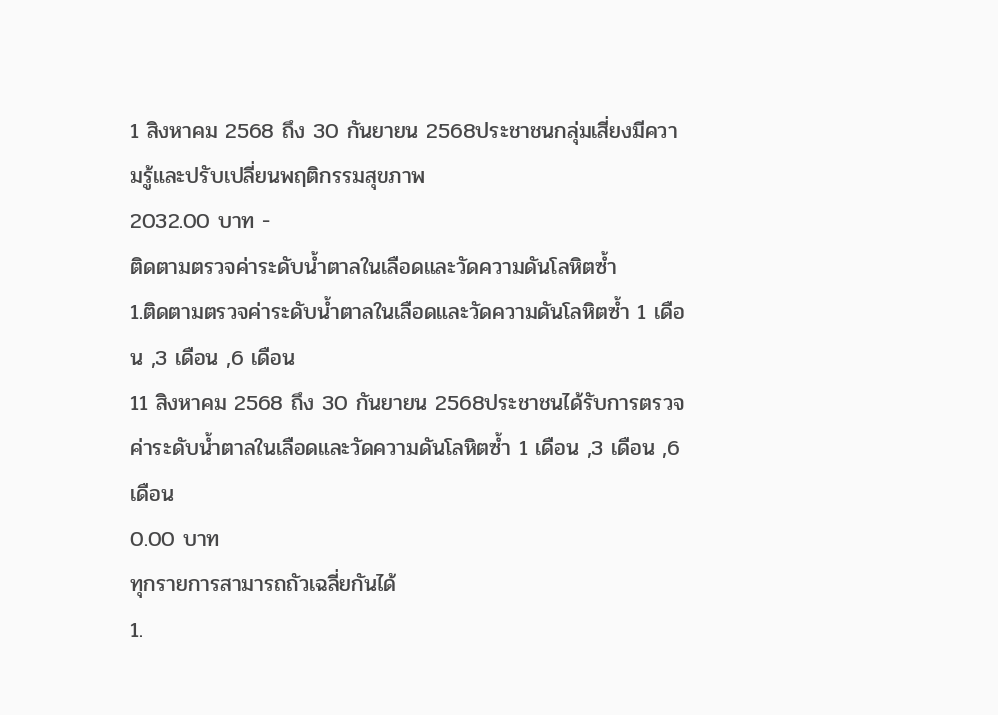1 สิงหาคม 2568 ถึง 30 กันยายน 2568ประชาชนกลุ่มเสี่ยงมีความรู้และปรับเปลี่ยนพฤติกรรมสุขภาพ
2032.00 บาท -
ติดตามตรวจค่าระดับน้ำตาลในเลือดและวัดความดันโลหิตซ้ำ
1.ติดตามตรวจค่าระดับน้ำตาลในเลือดและวัดความดันโลหิตซ้ำ 1 เดือน ,3 เดือน ,6 เดือน
11 สิงหาคม 2568 ถึง 30 กันยายน 2568ประชาชนได้รับการตรวจค่าระดับน้ำตาลในเลือดและวัดความดันโลหิตซ้ำ 1 เดือน ,3 เดือน ,6 เดือน
0.00 บาท
ทุกรายการสามารถถัวเฉลี่ยกันได้
1.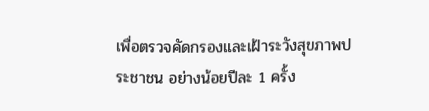เพื่อตรวจคัดกรองและเฝ้าระวังสุขภาพประชาชน อย่างน้อยปีละ 1 ครั้ง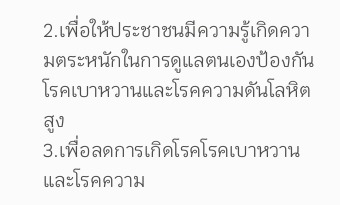2.เพื่อให้ประชาชนมีความรู้เกิดความตระหนักในการดูแลตนเองป้องกันโรคเบาหวานและโรคความดันโลหิตสูง
3.เพื่อลดการเกิดโรคโรคเบาหวานและโรคความ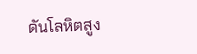ดันโลหิตสูง